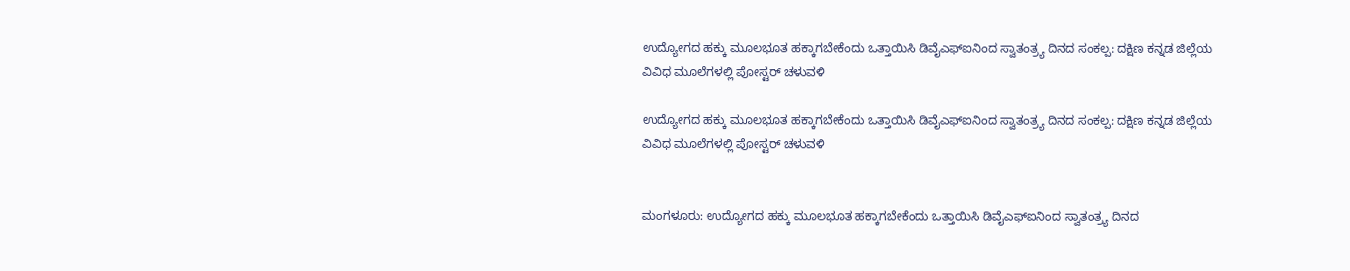ಉದ್ಯೋಗದ ಹಕ್ಕು ಮೂಲಭೂತ ಹಕ್ಕಾಗಬೇಕೆಂದು ಒತ್ತಾಯಿಸಿ ಡಿವೈಎಫ್‌ಐನಿಂದ ಸ್ವಾತಂತ್ರ್ಯ ದಿನದ ಸಂಕಲ್ಪ: ದಕ್ಷಿಣ ಕನ್ನಡ ಜಿಲ್ಲೆಯ ವಿವಿಧ ಮೂಲೆಗಳಲ್ಲಿ ಪೋಸ್ಟರ್ ಚಳುವಳಿ

ಉದ್ಯೋಗದ ಹಕ್ಕು ಮೂಲಭೂತ ಹಕ್ಕಾಗಬೇಕೆಂದು ಒತ್ತಾಯಿಸಿ ಡಿವೈಎಫ್‌ಐನಿಂದ ಸ್ವಾತಂತ್ರ್ಯ ದಿನದ ಸಂಕಲ್ಪ: ದಕ್ಷಿಣ ಕನ್ನಡ ಜಿಲ್ಲೆಯ ವಿವಿಧ ಮೂಲೆಗಳಲ್ಲಿ ಪೋಸ್ಟರ್ ಚಳುವಳಿ


ಮಂಗಳೂರು: ಉದ್ಯೋಗದ ಹಕ್ಕು ಮೂಲಭೂತ ಹಕ್ಕಾಗಬೇಕೆಂದು ಒತ್ತಾಯಿಸಿ ಡಿವೈಎಫ್‌ಐನಿಂದ ಸ್ವಾತಂತ್ರ್ಯ ದಿನದ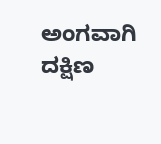ಅಂಗವಾಗಿ ದಕ್ಷಿಣ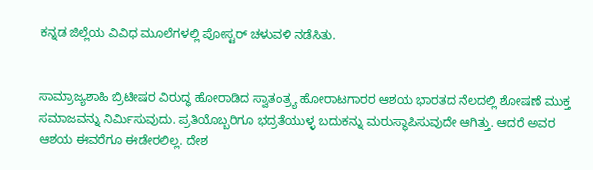ಕನ್ನಡ ಜಿಲ್ಲೆಯ ವಿವಿಧ ಮೂಲೆಗಳಲ್ಲಿ ಪೋಸ್ಟರ್ ಚಳುವಳಿ ನಡೆಸಿತು.


ಸಾಮ್ರಾಜ್ಯಶಾಹಿ ಬ್ರಿಟೀಷರ ವಿರುದ್ಧ ಹೋರಾಡಿದ ಸ್ವಾತಂತ್ರ್ಯ ಹೋರಾಟಗಾರರ ಆಶಯ ಭಾರತದ ನೆಲದಲ್ಲಿ ಶೋಷಣೆ ಮುಕ್ತ ಸಮಾಜವನ್ನು ನಿರ್ಮಿಸುವುದು. ಪ್ರತಿಯೊಬ್ಬರಿಗೂ ಭದ್ರತೆಯುಳ್ಳ ಬದುಕನ್ನು ಮರುಸ್ಥಾಪಿಸುವುದೇ ಆಗಿತ್ತು. ಆದರೆ ಅವರ ಆಶಯ ಈವರೆಗೂ ಈಡೇರಲಿಲ್ಲ. ದೇಶ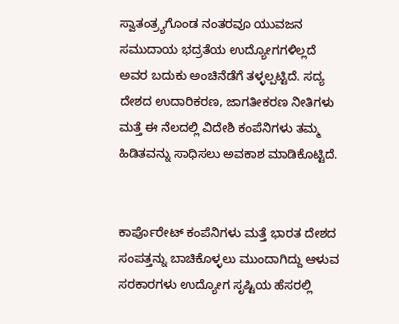ಸ್ವಾತಂತ್ರ್ಯಗೊಂಡ ನಂತರವೂ ಯುವಜನ ಸಮುದಾಯ ಭದ್ರತೆಯ ಉದ್ಯೋಗಗಳಿಲ್ಲದೆ ಅವರ ಬದುಕು ಅಂಚಿನೆಡೆಗೆ ತಳ್ಳಲ್ಪಟ್ಟಿದೆ. ಸದ್ಯ ದೇಶದ ಉದಾರಿಕರಣ, ಜಾಗತೀಕರಣ ನೀತಿಗಳು ಮತ್ತೆ ಈ ನೆಲದಲ್ಲಿ ವಿದೇಶಿ ಕಂಪೆನಿಗಳು ತಮ್ಮ ಹಿಡಿತವನ್ನು ಸಾಧಿಸಲು ಅವಕಾಶ ಮಾಡಿಕೊಟ್ಟಿದೆ.


ಕಾರ್ಪೊರೇಟ್ ಕಂಪೆನಿಗಳು ಮತ್ತೆ ಭಾರತ ದೇಶದ ಸಂಪತ್ತನ್ನು ಬಾಚಿಕೊಳ್ಳಲು ಮುಂದಾಗಿದ್ದು ಆಳುವ ಸರಕಾರಗಳು ಉದ್ಯೋಗ ಸೃಷ್ಟಿಯ ಹೆಸರಲ್ಲಿ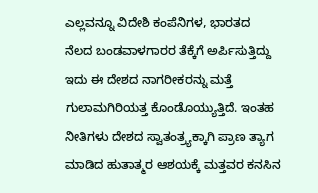ಎಲ್ಲವನ್ನೂ ವಿದೇಶಿ ಕಂಪೆನಿಗಳ, ಭಾರತದ ನೆಲದ ಬಂಡವಾಳಗಾರರ ತೆಕ್ಕೆಗೆ ಅರ್ಪಿಸುತ್ತಿದ್ದು ಇದು ಈ ದೇಶದ ನಾಗರೀಕರನ್ನು ಮತ್ತೆ ಗುಲಾಮಗಿರಿಯತ್ತ ಕೊಂಡೊಯ್ಯುತ್ತಿದೆ. ಇಂತಹ ನೀತಿಗಳು ದೇಶದ ಸ್ವಾತಂತ್ರ್ಯಕ್ಕಾಗಿ ಪ್ರಾಣ ತ್ಯಾಗ ಮಾಡಿದ ಹುತಾತ್ಮರ ಆಶಯಕ್ಕೆ ಮತ್ತವರ ಕನಸಿನ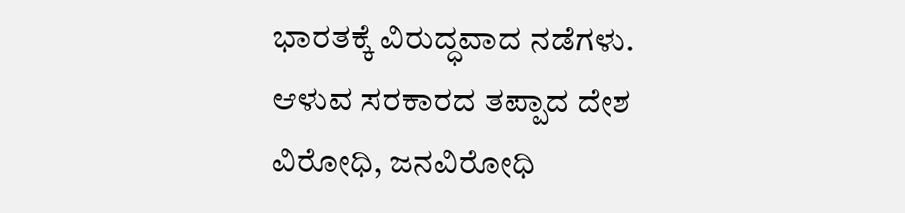ಭಾರತಕ್ಕೆ ವಿರುದ್ಧವಾದ ನಡೆಗಳು. ಆಳುವ ಸರಕಾರದ ತಪ್ಪಾದ ದೇಶ ವಿರೋಧಿ, ಜನವಿರೋಧಿ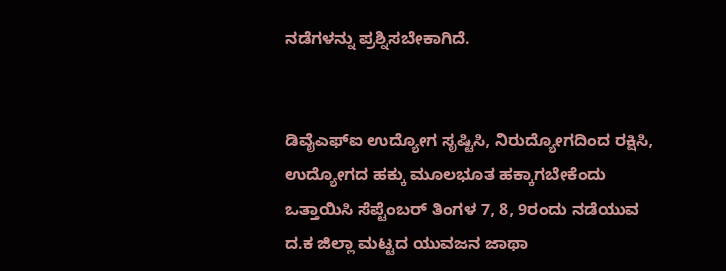ನಡೆಗಳನ್ನು ಪ್ರಶ್ನಿಸಬೇಕಾಗಿದೆ.


ಡಿವೈಎಫ್‌ಐ ಉದ್ಯೋಗ ಸೃಷ್ಟಿಸಿ, ನಿರುದ್ಯೋಗದಿಂದ ರಕ್ಷಿಸಿ, ಉದ್ಯೋಗದ ಹಕ್ಕು ಮೂಲಭೂತ ಹಕ್ಕಾಗಬೇಕೆಂದು ಒತ್ತಾಯಿಸಿ ಸೆಪ್ಟೆಂಬರ್ ತಿಂಗಳ 7, 8, 9ರಂದು ನಡೆಯುವ ದ.ಕ ಜಿಲ್ಲಾ ಮಟ್ಟದ ಯುವಜನ ಜಾಥಾ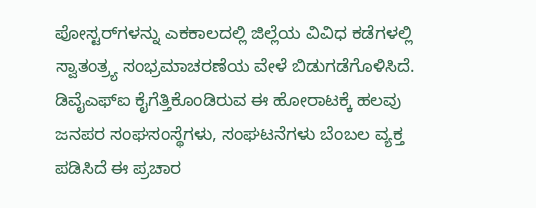ಪೋಸ್ಟರ್‌ಗಳನ್ನು ಎಕಕಾಲದಲ್ಲಿ ಜಿಲ್ಲೆಯ ವಿವಿಧ ಕಡೆಗಳಲ್ಲಿ ಸ್ವಾತಂತ್ರ್ಯ ಸಂಭ್ರಮಾಚರಣೆಯ ವೇಳೆ ಬಿಡುಗಡೆಗೊಳಿಸಿದೆ. ಡಿವೈಎಫ್‌ಐ ಕೈಗೆತ್ತಿಕೊಂಡಿರುವ ಈ ಹೋರಾಟಕ್ಕೆ ಹಲವು ಜನಪರ ಸಂಘಸಂಸ್ಥೆಗಳು, ಸಂಘಟನೆಗಳು ಬೆಂಬಲ ವ್ಯಕ್ತ ಪಡಿಸಿದೆ ಈ ಪ್ರಚಾರ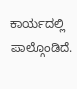ಕಾರ್ಯದಲ್ಲಿ ಪಾಲ್ಗೊಂಡಿದೆ.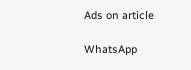Ads on article

WhatsApp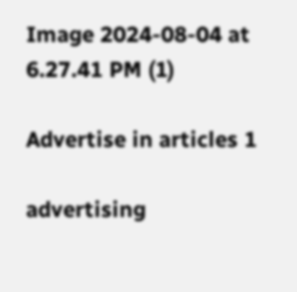Image 2024-08-04 at 6.27.41 PM (1)

Advertise in articles 1

advertising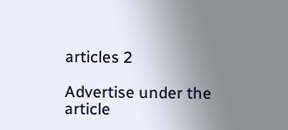articles 2

Advertise under the article